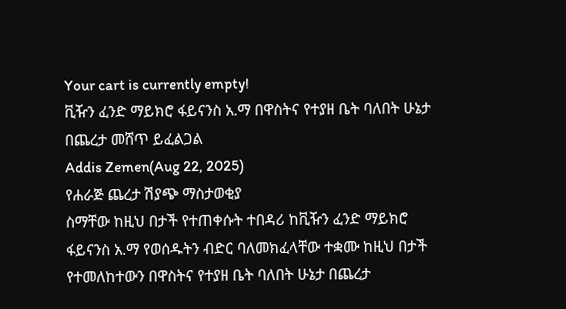Your cart is currently empty!
ቪዥን ፈንድ ማይክሮ ፋይናንስ አ.ማ በዋስትና የተያዘ ቤት ባለበት ሁኔታ በጨረታ መሸጥ ይፈልጋል
Addis Zemen(Aug 22, 2025)
የሐራጅ ጨረታ ሽያጭ ማስታወቂያ
ስማቸው ከዚህ በታች የተጠቀሱት ተበዳሪ ከቪዥን ፈንድ ማይክሮ ፋይናንስ አ.ማ የወሰዱትን ብድር ባለመክፈላቸው ተቋሙ ከዚህ በታች የተመለከተውን በዋስትና የተያዘ ቤት ባለበት ሁኔታ በጨረታ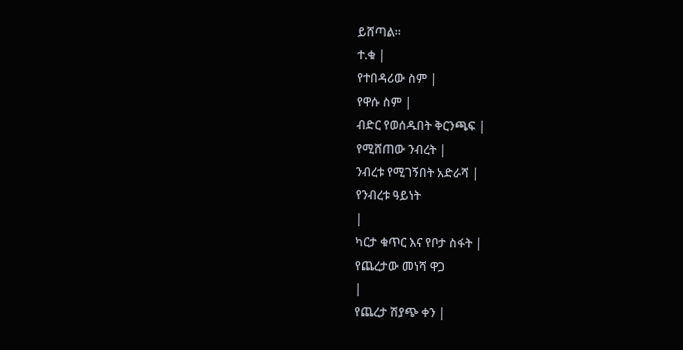ይሸጣል።
ተ.ቁ |
የተበዳሪው ስም |
የዋሱ ስም |
ብድር የወሰዱበት ቅርንጫፍ |
የሚሸጠው ንብረት |
ንብረቱ የሚገኝበት አድራሻ |
የንብረቱ ዓይነት
|
ካርታ ቁጥር እና የቦታ ስፋት |
የጨረታው መነሻ ዋጋ
|
የጨረታ ሽያጭ ቀን |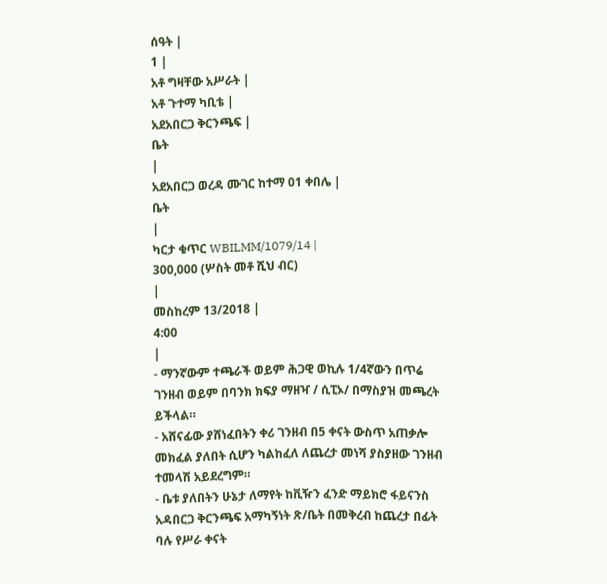ሰዓት |
1 |
አቶ ግዛቸው አሥራት |
አቶ ጉተማ ካቢቴ |
አደአበርጋ ቅርንጫፍ |
ቤት
|
አደአበርጋ ወረዳ ሙገር ከተማ 01 ቀበሌ |
ቤት
|
ካርታ ቁጥር WBILMM/1079/14 |
300,000 (ሦስት መቶ ሺህ ብር)
|
መስከረም 13/2018 |
4:00
|
- ማንኛውም ተጫራች ወይም ሕጋዊ ወኪሉ 1/4ኛውን በጥሬ ገንዘብ ወይም በባንክ ክፍያ ማዘዣ / ሲፒኦ/ በማስያዝ መጫረት ይችላል።
- አሸናፊው ያሸነፈበትን ቀሪ ገንዘብ በ5 ቀናት ውስጥ አጠቃሎ መክፈል ያለበት ሲሆን ካልከፈለ ለጨረታ መነሻ ያስያዘው ገንዘብ ተመላሽ አይደረግም።
- ቤቱ ያለበትን ሁኔታ ለማየት ከቪዥን ፈንድ ማይክሮ ፋይናንስ አዳበርጋ ቅርንጫፍ አማካኝነት ጽ/ቤት በመቅረብ ከጨረታ በፊት ባሉ የሥራ ቀናት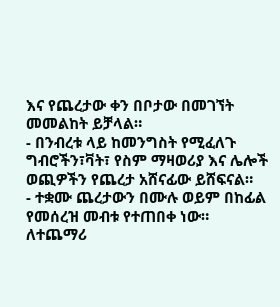እና የጨረታው ቀን በቦታው በመገኘት መመልከት ይቻላል።
- በንብረቱ ላይ ከመንግስት የሚፈለጉ ግብሮችን፣ቫት፣ የስም ማዛወሪያ እና ሌሎች ወጪዎችን የጨረታ አሸናፊው ይሸፍናል።
- ተቋሙ ጨረታውን በሙሉ ወይም በከፊል የመሰረዝ መብቱ የተጠበቀ ነው።
ለተጨማሪ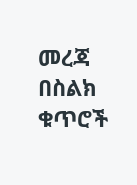መረጃ
በስልክ ቁጥሮች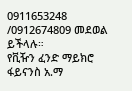0911653248 /0912674809 መደወል ይችላሉ።
የቪዥን ፈንድ ማይክሮ ፋይናንስ አ.ማ